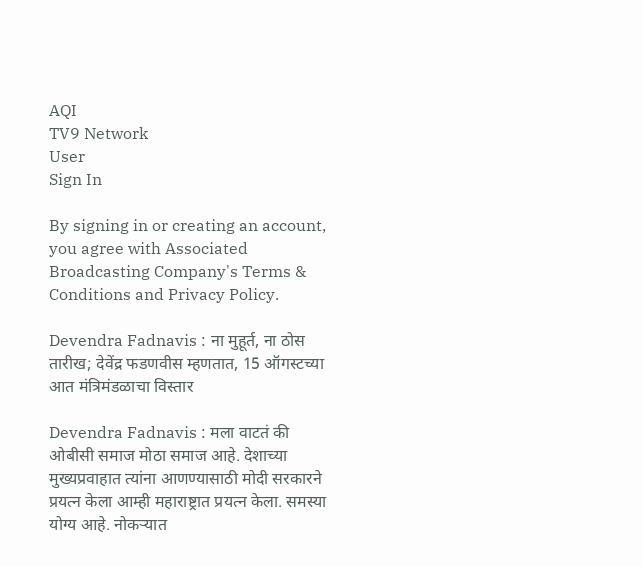AQI
TV9 Network
User
Sign In

By signing in or creating an account, you agree with Associated Broadcasting Company's Terms & Conditions and Privacy Policy.

Devendra Fadnavis : ना मुहूर्त, ना ठोस तारीख; देवेंद्र फडणवीस म्हणतात, 15 ऑगस्टच्या आत मंत्रिमंडळाचा विस्तार

Devendra Fadnavis : मला वाटतं की ओबीसी समाज मोठा समाज आहे. देशाच्या मुख्यप्रवाहात त्यांना आणण्यासाठी मोदी सरकारने प्रयत्न केला आम्ही महाराष्ट्रात प्रयत्न केला. समस्या योग्य आहे. नोकऱ्यात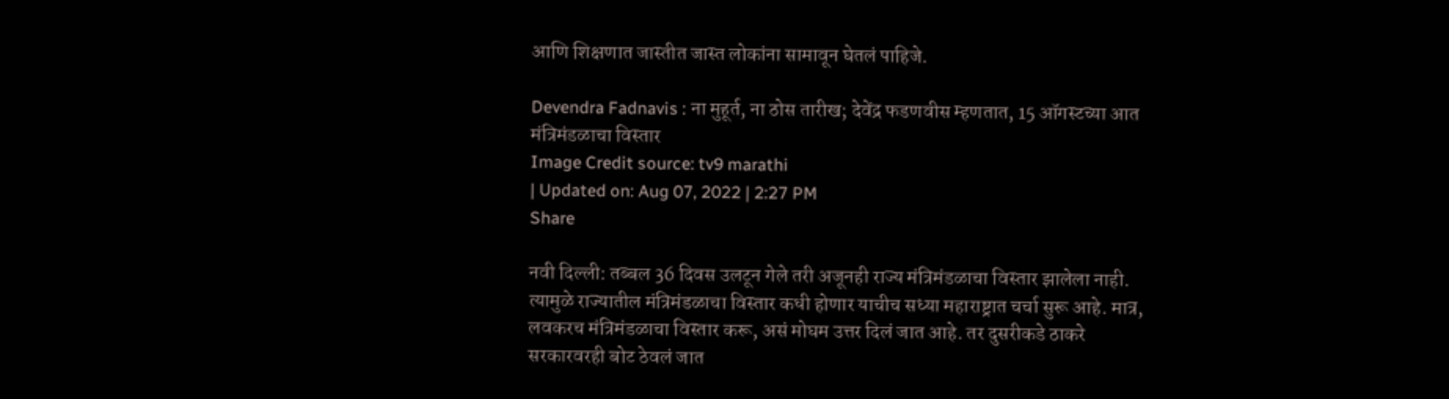आणि शिक्षणात जास्तीत जास्त लोकांना सामावून घेतलं पाहिजे.

Devendra Fadnavis : ना मुहूर्त, ना ठोस तारीख; देवेंद्र फडणवीस म्हणतात, 15 ऑगस्टच्या आत मंत्रिमंडळाचा विस्तार
Image Credit source: tv9 marathi
| Updated on: Aug 07, 2022 | 2:27 PM
Share

नवी दिल्ली: तब्बल 36 दिवस उलटून गेले तरी अजूनही राज्य मंत्रिमंडळाचा विस्तार झालेला नाही. त्यामुळे राज्यातील मंत्रिमंडळाचा विस्तार कधी होणार याचीच सध्या महाराष्ट्रात चर्चा सुरू आहे. मात्र, लवकरच मंत्रिमंडळाचा विस्तार करू, असं मोघम उत्तर दिलं जात आहे. तर दुसरीकडे ठाकरे सरकारवरही बोट ठेवलं जात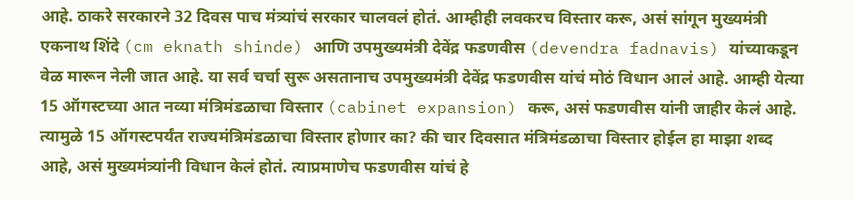आहे. ठाकरे सरकारने 32 दिवस पाच मंत्र्यांचं सरकार चालवलं होतं. आम्हीही लवकरच विस्तार करू, असं सांगून मुख्यमंत्री एकनाथ शिंदे (cm eknath shinde) आणि उपमुख्यमंत्री देवेंद्र फडणवीस (devendra fadnavis) यांच्याकडून वेळ मारून नेली जात आहे. या सर्व चर्चा सुरू असतानाच उपमुख्यमंत्री देवेंद्र फडणवीस यांचं मोठं विधान आलं आहे. आम्ही येत्या 15 ऑगस्टच्या आत नव्या मंत्रिमंडळाचा विस्तार (cabinet expansion) करू, असं फडणवीस यांनी जाहीर केलं आहे. त्यामुळे 15 ऑगस्टपर्यंत राज्यमंत्रिमंडळाचा विस्तार होणार का? की चार दिवसात मंत्रिमंडळाचा विस्तार होईल हा माझा शब्द आहे, असं मुख्यमंत्र्यांनी विधान केलं होतं. त्याप्रमाणेच फडणवीस यांचं हे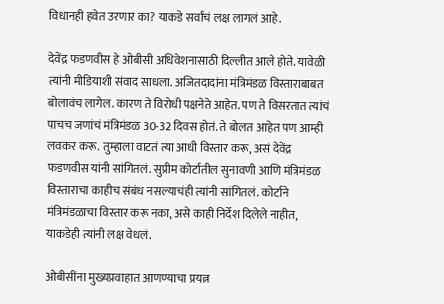विधानही हवेत उरणार का? याकडे सर्वांचं लक्ष लागलं आहे.

देवेंद्र फडणवीस हे ओबीसी अधिवेशनासाठी दिल्लीत आले होते. यावेळी त्यांनी मीडियाशी संवाद साधला. अजितदादांना मंत्रिमंडळ विस्ताराबाबत बोलावंच लागेल. कारण ते विरोधी पक्षनेते आहेत. पण ते विसरतात त्यांचं पाचच जणांचं मंत्रिमंडळ 30-32 दिवस होतं. ते बोलत आहेत पण आम्ही लवकर करू. तुम्हाला वाटतं त्या आधी विस्तार करू, असं देवेंद्र फडणवीस यांनी सांगितलं. सुप्रीम कोर्टातील सुनावणी आणि मंत्रिमंडळ विस्ताराचा काहीच संबंध नसल्याचंही त्यांनी सांगितलं. कोर्टाने मंत्रिमंडळाचा विस्तार करू नका, असे काही निर्देश दिलेले नाहीत, याकडेही त्यांनी लक्ष वेधलं.

ओबीसींना मुख्यप्रवाहात आणण्याचा प्रयत्न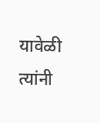यावेळी त्यांनी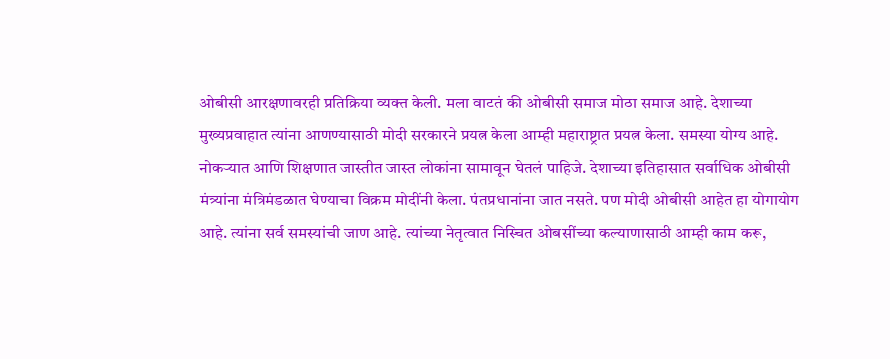ओबीसी आरक्षणावरही प्रतिक्रिया व्यक्त केली. मला वाटतं की ओबीसी समाज मोठा समाज आहे. देशाच्या मुख्यप्रवाहात त्यांना आणण्यासाठी मोदी सरकारने प्रयत्न केला आम्ही महाराष्ट्रात प्रयत्न केला. समस्या योग्य आहे. नोकऱ्यात आणि शिक्षणात जास्तीत जास्त लोकांना सामावून घेतलं पाहिजे. देशाच्या इतिहासात सर्वाधिक ओबीसी मंत्र्यांना मंत्रिमंडळात घेण्याचा विक्रम मोदींनी केला. पंतप्रधानांना जात नसते. पण मोदी ओबीसी आहेत हा योगायोग आहे. त्यांना सर्व समस्यांची जाण आहे. त्यांच्या नेतृत्वात निस्चित ओबसींच्या कल्याणासाठी आम्ही काम करू,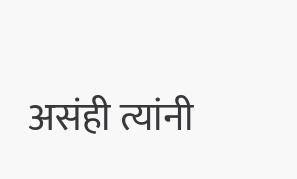असंही त्यांनी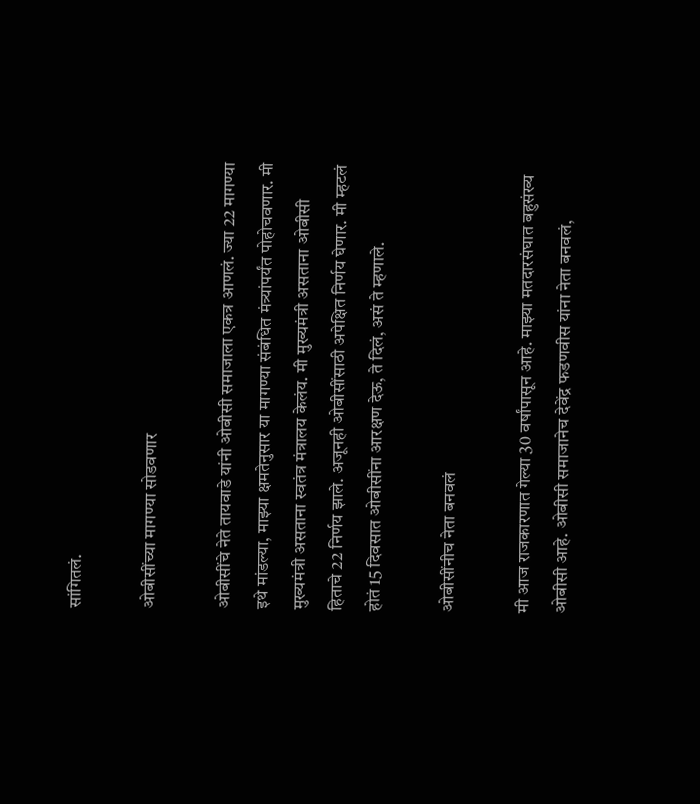सांगितलं.

ओबीसींच्या मागण्या सोडवणार

ओबीसींचे नेते तायवाडे यांनी ओबीसी समाजाला एकत्र आणलं. ज्या 22 मागण्या इथे मांडल्या, माझ्या क्षमतेनुसार या मागण्या संबंधित मंत्र्यांपर्यंत पोहोचवणार. मी मुख्यमंत्री असताना स्वतंत्र मंत्रालय केलंय. मी मुख्यमंत्री असताना ओबीसी हिताचे 22 निर्णय झाले. अजूनही ओबीसींसाठी अपेक्षित निर्णय घेणार. मी म्हटलं होतं 15 दिवसात ओबीसींना आरक्षण देऊ, ते दिलं, असं ते म्हणाले.

ओबीसींनीच नेता बनवलं

मी आज राजकारणात गेल्या 30 वर्षांपासून आहे. माझ्या मतदारसंघात बहुसंख्य ओबीसी आहे. ओबीसी समाजानेच देवेंद्र फडणवीस यांना नेता बनवलं,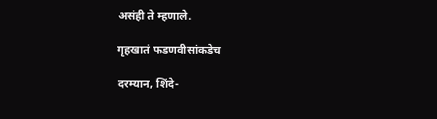असंही ते म्हणाले.

गृहखातं फडणवीसांकडेच

दरम्यान, शिंदे-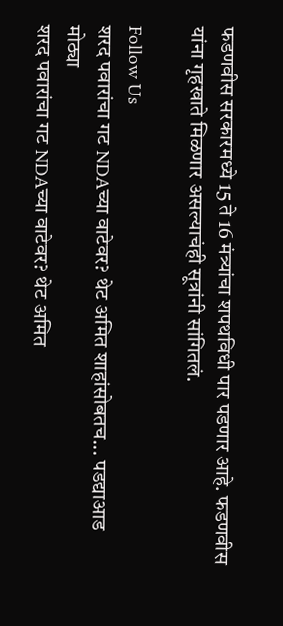फडणवीस सरकारमध्ये 15 ते 16 मंत्र्यांचा शपथविधी पार पडणार आहे. फडणवीस यांना गृहखाते मिळणार असल्याचंही सूत्रांनी सांगितलं.

Follow Us
शरद पवारांचा गट NDAच्या वाटेवर? थेट अमित शाहांसोबतच... पडद्याआड मोठ्या
शरद पवारांचा गट NDAच्या वाटेवर? थेट अमित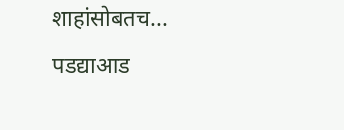शाहांसोबतच... पडद्याआड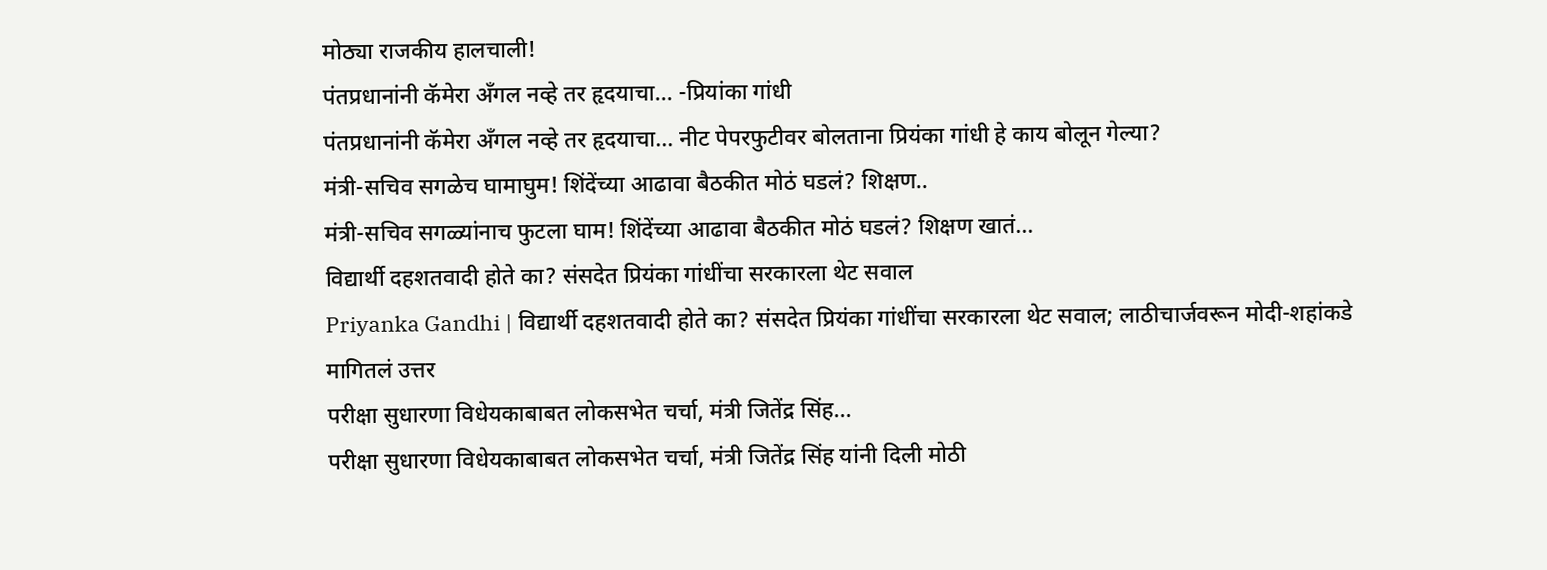मोठ्या राजकीय हालचाली!
पंतप्रधानांनी कॅमेरा अँगल नव्हे तर हृदयाचा... -प्रियांका गांधी
पंतप्रधानांनी कॅमेरा अँगल नव्हे तर हृदयाचा... नीट पेपरफुटीवर बोलताना प्रियंका गांधी हे काय बोलून गेल्या?
मंत्री-सचिव सगळेच घामाघुम! शिंदेंच्या आढावा बैठकीत मोठं घडलं? शिक्षण..
मंत्री-सचिव सगळ्यांनाच फुटला घाम! शिंदेंच्या आढावा बैठकीत मोठं घडलं? शिक्षण खातं...
विद्यार्थी दहशतवादी होते का? संसदेत प्रियंका गांधींचा सरकारला थेट सवाल
Priyanka Gandhi | विद्यार्थी दहशतवादी होते का? संसदेत प्रियंका गांधींचा सरकारला थेट सवाल; लाठीचार्जवरून मोदी-शहांकडे मागितलं उत्तर
परीक्षा सुधारणा विधेयकाबाबत लोकसभेत चर्चा, मंत्री जितेंद्र सिंह...
परीक्षा सुधारणा विधेयकाबाबत लोकसभेत चर्चा, मंत्री जितेंद्र सिंह यांनी दिली मोठी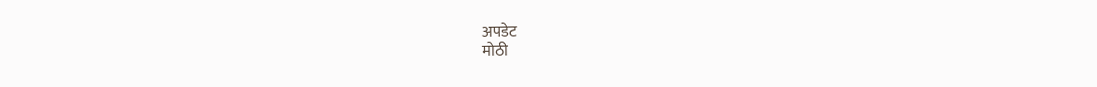अपडेट
मोठी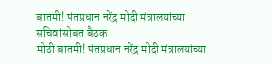बातमी! पंतप्रधान नरेंद्र मोदी मंत्रालयांच्या सचिवांसोबत बैठक
मोठी बातमी! पंतप्रधान नरेंद्र मोदी मंत्रालयांच्या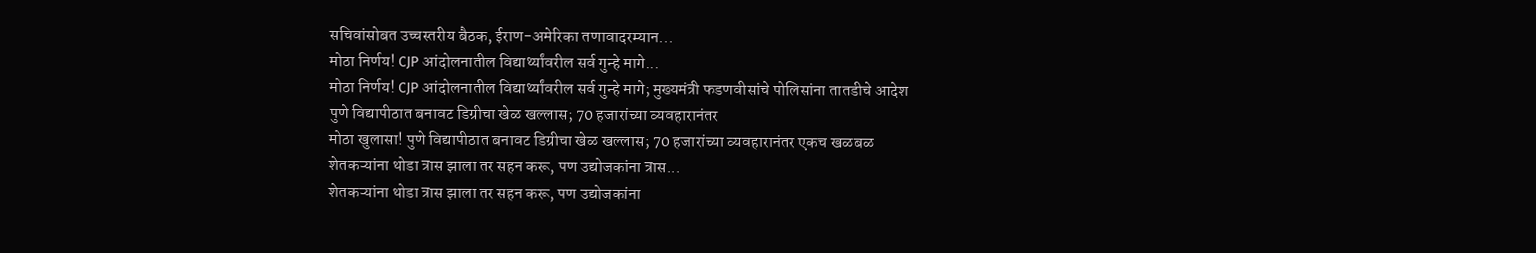सचिवांसोबत उच्चस्तरीय बैठक, ईराण-अमेरिका तणावादरम्यान...
मोठा निर्णय! CJP आंदोलनातील विद्यार्थ्यांवरील सर्व गुन्हे मागे...
मोठा निर्णय! CJP आंदोलनातील विद्यार्थ्यांवरील सर्व गुन्हे मागे; मुख्यमंत्री फडणवीसांचे पोलिसांना तातडीचे आदेश
पुणे विद्यापीठात बनावट डिग्रीचा खेळ खल्लास; 70 हजारांच्या व्यवहारानंतर
मोठा खुलासा! पुणे विद्यापीठात बनावट डिग्रीचा खेळ खल्लास; 70 हजारांच्या व्यवहारानंतर एकच खळबळ
शेतकऱ्यांना थोडा त्रास झाला तर सहन करू, पण उद्योजकांना त्रास...
शेतकऱ्यांना थोडा त्रास झाला तर सहन करू, पण उद्योजकांना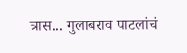त्रास... गुलाबराव पाटलांचं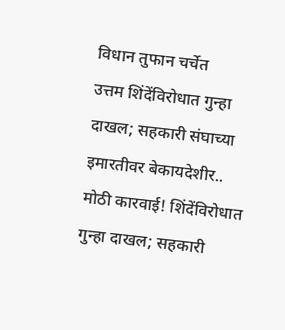विधान तुफान चर्चेत
उत्तम शिंदेंविरोधात गुन्हा दाखल; सहकारी संघाच्या इमारतीवर बेकायदेशीर..
मोठी कारवाई! शिंदेंविरोधात गुन्हा दाखल; सहकारी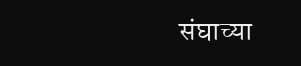संघाच्या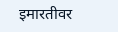इमारतीवर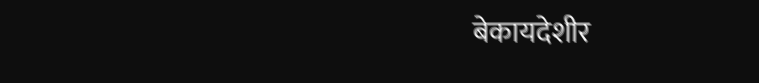बेकायदेशीर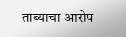ताब्याचा आरोप